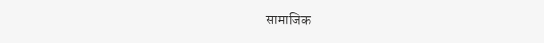सामाजिक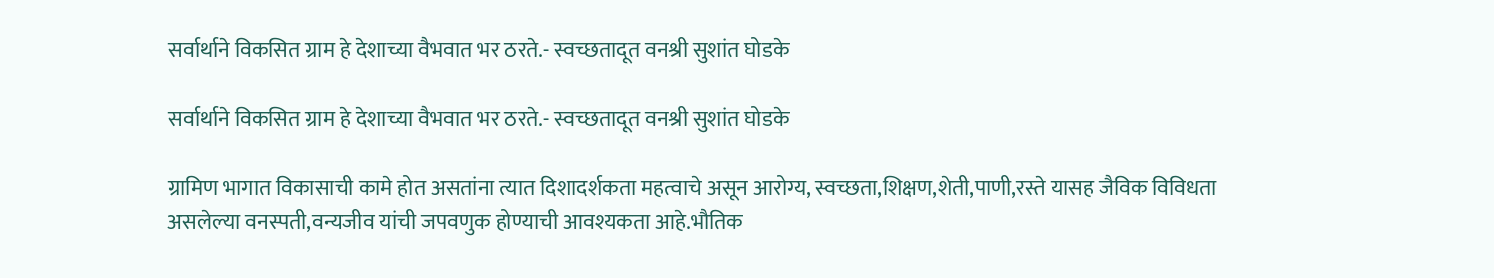सर्वार्थाने विकसित ग्राम हे देशाच्या वैभवात भर ठरते.- स्वच्छतादूत वनश्री सुशांत घोडके

सर्वार्थाने विकसित ग्राम हे देशाच्या वैभवात भर ठरते.- स्वच्छतादूत वनश्री सुशांत घोडके

ग्रामिण भागात विकासाची कामे होत असतांना त्यात दिशादर्शकता महत्वाचे असून आरोग्य, स्वच्छता,शिक्षण,शेती,पाणी,रस्ते यासह जैविक विविधता असलेल्या वनस्पती,वन्यजीव यांची जपवणुक होण्याची आवश्यकता आहे.भौतिक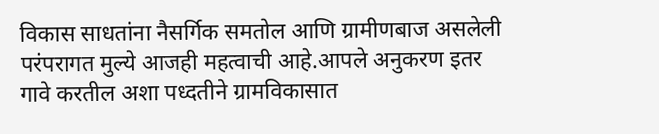विकास साधतांना नैसर्गिक समतोल आणि ग्रामीणबाज असलेली परंपरागत मुल्ये आजही महत्वाची आहे.आपले अनुकरण इतर गावे करतील अशा पध्दतीने ग्रामविकासात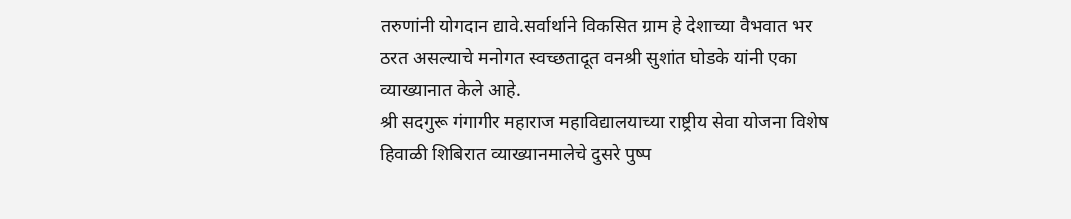तरुणांनी योगदान द्यावे.सर्वार्थाने विकसित ग्राम हे देशाच्या वैभवात भर ठरत असल्याचे मनोगत स्वच्छतादूत वनश्री सुशांत घोडके यांनी एका व्याख्यानात केले आहे.
श्री सदगुरू गंगागीर महाराज महाविद्यालयाच्या राष्ट्रीय सेवा योजना विशेष हिवाळी शिबिरात व्याख्यानमालेचे दुसरे पुष्प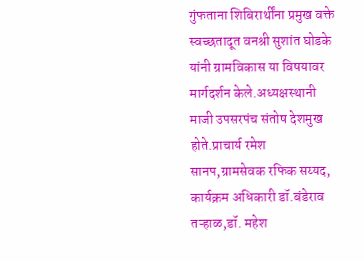गुंफताना शिबिरार्थींना प्रमुख वक्ते स्वच्छतादूत वनश्री सुशांत घोडके यांनी ग्रामविकास या विषयावर मार्गदर्शन केले.अध्यक्षस्थानी माजी उपसरपंच संतोष देशमुख होते.प्राचार्य रमेश सानप,ग्रामसेवक रफिक सय्यद, कार्यक्रम अधिकारी डॉ.बंडेराव तऱ्हाळ,डॉ. महेश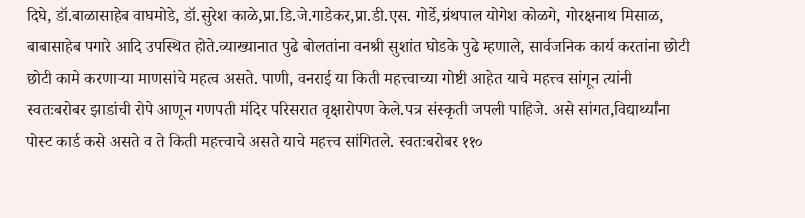दिघे, डॉ.बाळासाहेब वाघमोडे, डॉ.सुरेश काळे,प्रा.डि.जे.गाडेकर,प्रा.डी.एस. गोर्डे,ग्रंथपाल योगेश कोळगे, गोरक्षनाथ मिसाळ, बाबासाहेब पगारे आदि उपस्थित होते.व्याख्यानात पुढे बोलतांना वनश्री सुशांत घोडके पुढे म्हणाले, सार्वजनिक कार्य करतांना छोटी छोटी कामे करणाऱ्या माणसांचे महत्व असते. पाणी, वनराई या किती महत्त्वाच्या गोष्टी आहेत याचे महत्त्व सांगून त्यांनी स्वतःबरोबर झाडांची रोपे आणून गणपती मंदिर परिसरात वृक्षारोपण केले.पत्र संस्कृती जपली पाहिजे. असे सांगत,विद्यार्थ्यांना पोस्ट कार्ड कसे असते व ते किती महत्त्वाचे असते याचे महत्त्व सांगितले. स्वतःबरोबर ११०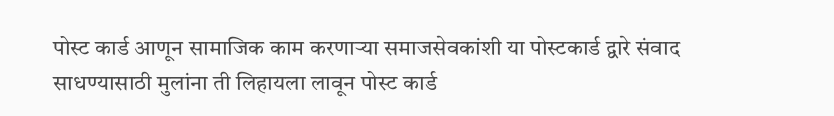पोस्ट कार्ड आणून सामाजिक काम करणाऱ्या समाजसेवकांशी या पोस्टकार्ड द्वारे संवाद साधण्यासाठी मुलांना ती लिहायला लावून पोस्ट कार्ड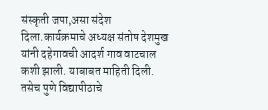संस्कृती जपा,असा संदेश दिला.कार्यक्रमाचे अध्यक्ष संतोष देशमुख यांनी दहेगावची आदर्श गाव वाटचाल कशी झाली. याबाबत माहिती दिली. तसेच पुणे विद्यापीठाचे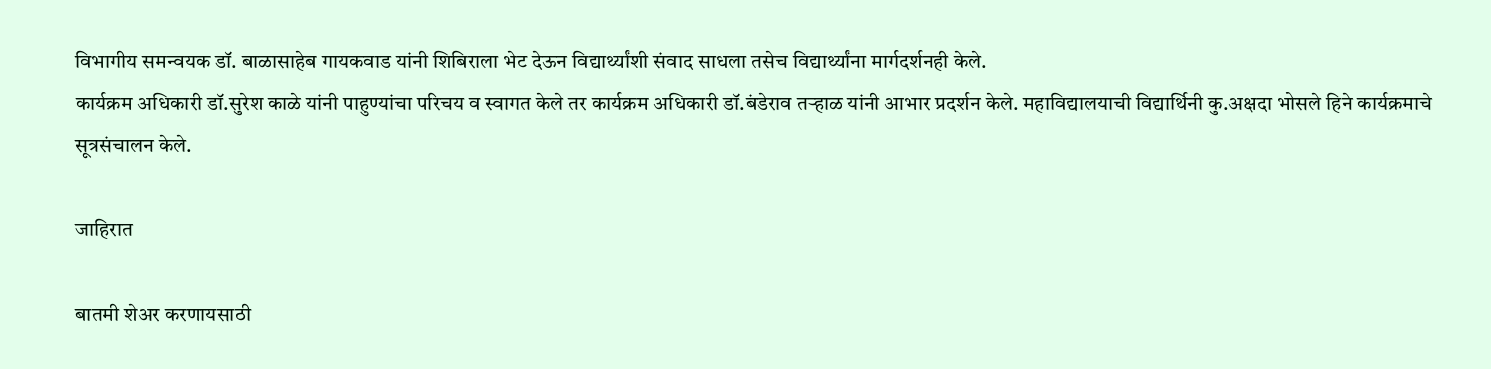विभागीय समन्वयक डॉ. बाळासाहेब गायकवाड यांनी शिबिराला भेट देऊन विद्यार्थ्यांशी संवाद साधला तसेच विद्यार्थ्यांना मार्गदर्शनही केले.
कार्यक्रम अधिकारी डॉ.सुरेश काळे यांनी पाहुण्यांचा परिचय व स्वागत केले तर कार्यक्रम अधिकारी डॉ.बंडेराव तऱ्हाळ यांनी आभार प्रदर्शन केले. महाविद्यालयाची विद्यार्थिनी कु.अक्षदा भोसले हिने कार्यक्रमाचे सूत्रसंचालन केले.

जाहिरात

बातमी शेअर करणायसाठी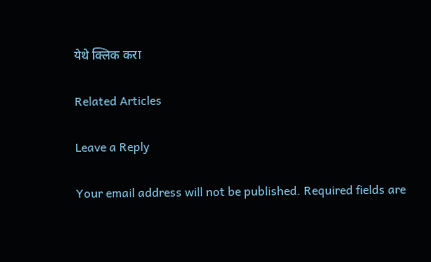येथे क्लिक करा

Related Articles

Leave a Reply

Your email address will not be published. Required fields are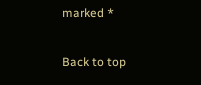marked *

Back to top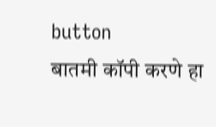button
बातमी कॉपी करणे हा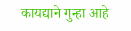कायद्याने गुन्हा आहे